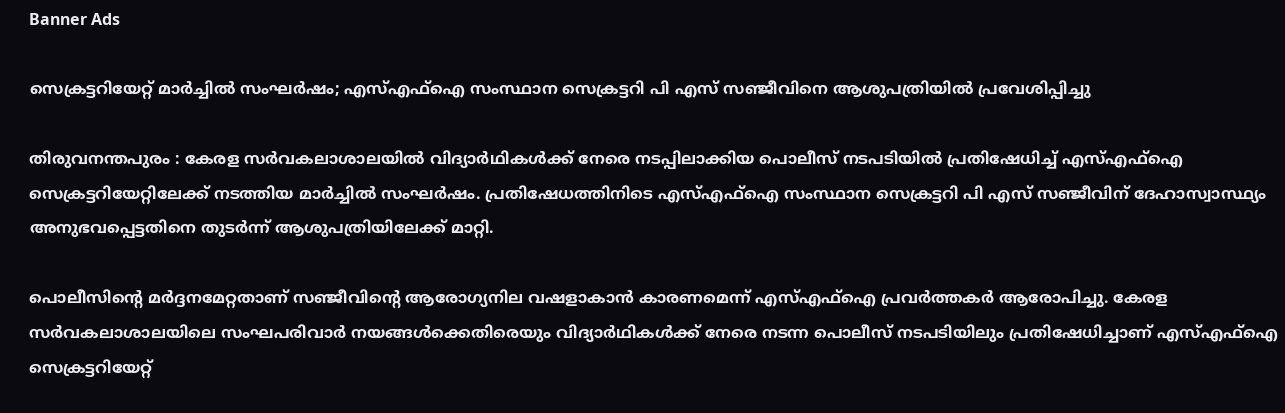Banner Ads

സെക്രട്ടറിയേറ്റ് മാർച്ചിൽ സംഘർഷം; എസ്എഫ്ഐ സംസ്ഥാന സെക്രട്ടറി പി എസ് സഞ്ജീവിനെ ആശുപത്രിയിൽ പ്രവേശിപ്പിച്ചു

തിരുവനന്തപുരം : കേരള സർവകലാശാലയിൽ വിദ്യാർഥികൾക്ക് നേരെ നടപ്പിലാക്കിയ പൊലീസ് നടപടിയിൽ പ്രതിഷേധിച്ച് എസ്എഫ്ഐ സെക്രട്ടറിയേറ്റിലേക്ക് നടത്തിയ മാർച്ചിൽ സംഘർഷം. പ്രതിഷേധത്തിനിടെ എസ്എഫ്ഐ സംസ്ഥാന സെക്രട്ടറി പി എസ് സഞ്ജീവിന് ദേഹാസ്വാസ്ഥ്യം അനുഭവപ്പെട്ടതിനെ തുടർന്ന് ആശുപത്രിയിലേക്ക് മാറ്റി.

പൊലീസിന്റെ മർദ്ദനമേറ്റതാണ് സഞ്ജീവിന്റെ ആരോഗ്യനില വഷളാകാൻ കാരണമെന്ന് എസ്എഫ്ഐ പ്രവർത്തകർ ആരോപിച്ചു. കേരള സർവകലാശാലയിലെ സംഘപരിവാർ നയങ്ങൾക്കെതിരെയും വിദ്യാർഥികൾക്ക് നേരെ നടന്ന പൊലീസ് നടപടിയിലും പ്രതിഷേധിച്ചാണ് എസ്എഫ്ഐ സെക്രട്ടറിയേറ്റ്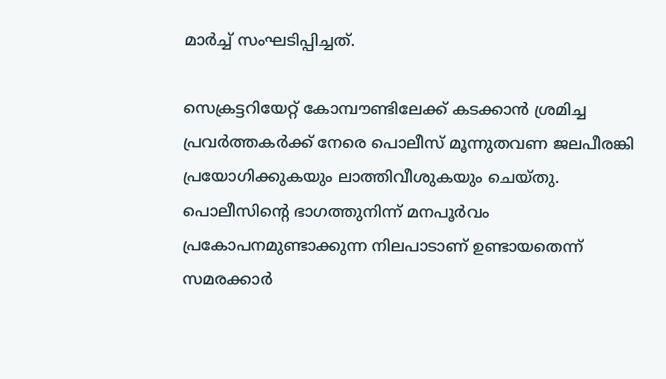മാർച്ച് സംഘടിപ്പിച്ചത്.

സെക്രട്ടറിയേറ്റ് കോമ്പൗണ്ടിലേക്ക് കടക്കാൻ ശ്രമിച്ച പ്രവർത്തകർക്ക് നേരെ പൊലീസ് മൂന്നുതവണ ജലപീരങ്കി പ്രയോഗിക്കുകയും ലാത്തിവീശുകയും ചെയ്തു. പൊലീസിന്റെ ഭാഗത്തുനിന്ന് മനപൂർവം പ്രകോപനമുണ്ടാക്കുന്ന നിലപാടാണ് ഉണ്ടായതെന്ന് സമരക്കാർ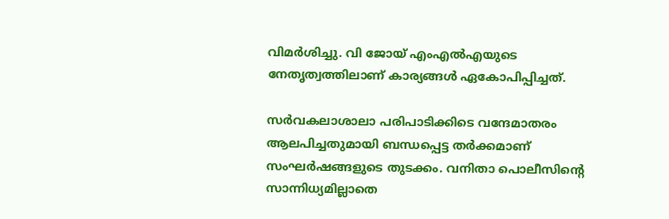വിമർശിച്ചു. വി ജോയ് എംഎൽഎയുടെ നേതൃത്വത്തിലാണ് കാര്യങ്ങൾ ഏകോപിപ്പിച്ചത്.

സർവകലാശാലാ പരിപാടിക്കിടെ വന്ദേമാതരം ആലപിച്ചതുമായി ബന്ധപ്പെട്ട തർക്കമാണ് സംഘർഷങ്ങളുടെ തുടക്കം. വനിതാ പൊലീസിന്റെ സാന്നിധ്യമില്ലാതെ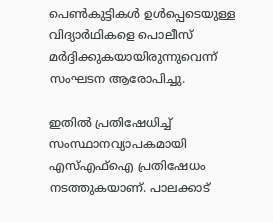പെൺകുട്ടികൾ ഉൾപ്പെടെയുള്ള വിദ്യാർഥികളെ പൊലീസ് മർദ്ദിക്കുകയായിരുന്നുവെന്ന് സംഘടന ആരോപിച്ചു.

ഇതിൽ പ്രതിഷേധിച്ച് സംസ്ഥാനവ്യാപകമായി എസ്എഫ്ഐ പ്രതിഷേധം നടത്തുകയാണ്. പാലക്കാട്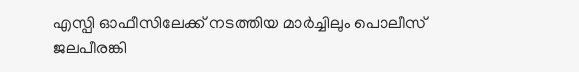എസ്പി ഓഫീസിലേക്ക് നടത്തിയ മാർച്ചിലും പൊലീസ് ജലപീരങ്കി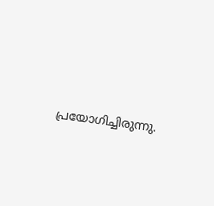പ്രയോഗിച്ചിരുന്നു.